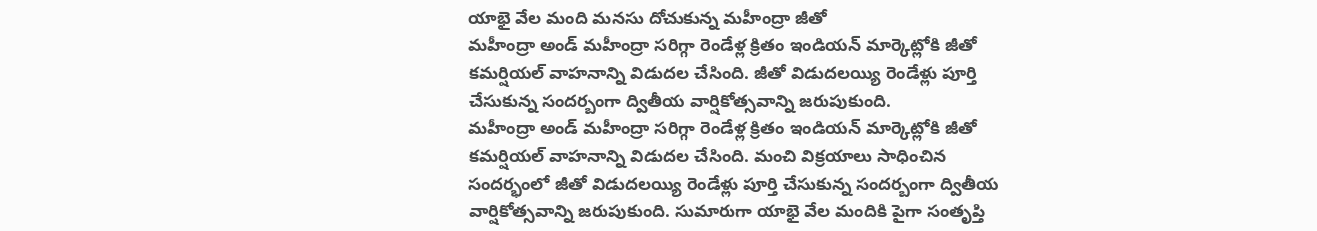యాభై వేల మంది మనసు దోచుకున్న మహీంద్రా జీతో
మహీంద్రా అండ్ మహీంద్రా సరిగ్గా రెండేళ్ల క్రితం ఇండియన్ మార్కెట్లోకి జీతో కమర్షియల్ వాహనాన్ని విడుదల చేసింది. జీతో విడుదలయ్యి రెండేళ్లు పూర్తి చేసుకున్న సందర్బంగా ద్వితీయ వార్షికోత్సవాన్ని జరుపుకుంది.
మహీంద్రా అండ్ మహీంద్రా సరిగ్గా రెండేళ్ల క్రితం ఇండియన్ మార్కెట్లోకి జీతో కమర్షియల్ వాహనాన్ని విడుదల చేసింది. మంచి విక్రయాలు సాధించిన సందర్భంలో జీతో విడుదలయ్యి రెండేళ్లు పూర్తి చేసుకున్న సందర్బంగా ద్వితీయ వార్షికోత్సవాన్ని జరుపుకుంది. సుమారుగా యాభై వేల మందికి పైగా సంతృప్తి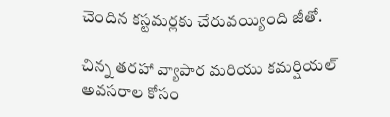చెందిన కస్టమర్లకు చేరువయ్యింది జీతో.

చిన్న తరహా వ్యాపార మరియు కమర్షియల్ అవసరాల కోసం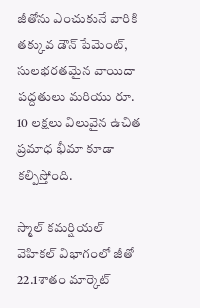జీతోను ఎంచుకునే వారికి తక్కువ డౌన్ పేమెంట్, సులభరతమైన వాయిదా పద్దతులు మరియు రూ. 10 లక్షలు విలువైన ఉచిత ప్రమాధ భీమా కూడా కల్పిస్తోంది.

స్మాల్ కమర్షియల్ వెహికల్ విభాగంలో జీతో 22.1శాతం మార్కెట్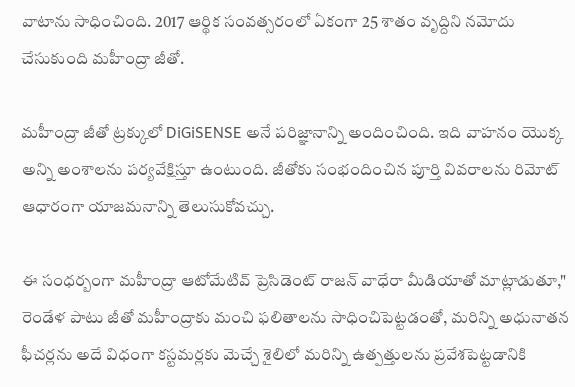వాటాను సాధించింది. 2017 ఆర్థిక సంవత్సరంలో ఏకంగా 25 శాతం వృద్దిని నమోదు చేసుకుంది మహీంద్రా జీతో.

మహీంద్రా జీతో ట్రక్కులో DiGiSENSE అనే పరిజ్ఞానాన్ని అందించింది. ఇది వాహనం యొక్క అన్ని అంశాలను పర్యవేక్షిస్తూ ఉంటుంది. జీతోకు సంభందించిన పూర్తి వివరాలను రిమోట్ ఆధారంగా యాజమనాన్ని తెలుసుకోవచ్చు.

ఈ సంధర్బంగా మహీంద్రా ఆటోమేటివ్ ప్రెసిడెంట్ రాజన్ వాధేరా మీడియాతో మాట్లాడుతూ," రెండేళ పాటు జీతో మహీంద్రాకు మంచి ఫలితాలను సాధించిపెట్టడంతో, మరిన్ని అధునాతన ఫీచర్లను అదే విధంగా కస్టమర్లకు మెచ్చే శైలిలో మరిన్ని ఉత్పత్తులను ప్రవేశపెట్టడానికి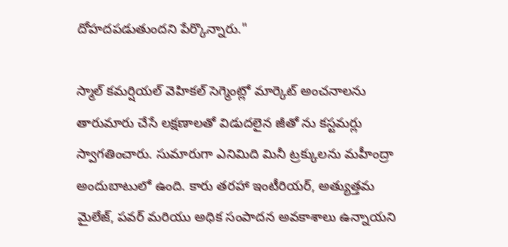దోహదపడుతుందని పేర్కొన్నారు."

స్మాల్ కమర్షియల్ వెహికల్ సెగ్మెంట్లో మార్కెట్ అంచనాలను తారుమారు చేసే లక్షణాలతో విడుదలైన జీతో ను కస్టమర్లు స్వాగతించారు. సుమారుగా ఎనిమిది మినీ ట్రక్కులను మహీంద్రా అందుబాటులో ఉంది. కారు తరహా ఇంటీరియర్, అత్యుత్తమ మైలేజ్, పవర్ మరియు అధిక సంపాదన అవకాశాలు ఉన్నాయని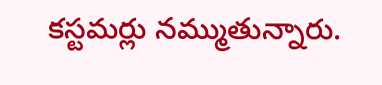కస్టమర్లు నమ్ముతున్నారు.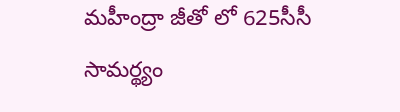మహీంద్రా జీతో లో 625సీసీ సామర్థ్యం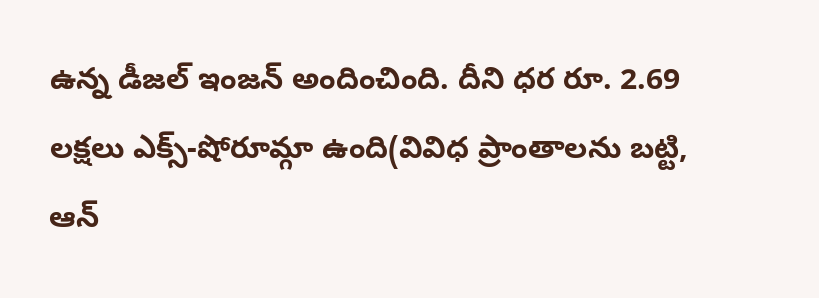ఉన్న డీజల్ ఇంజన్ అందించింది. దీని ధర రూ. 2.69 లక్షలు ఎక్స్-షోరూమ్గా ఉంది(వివిధ ప్రాంతాలను బట్టి, ఆన్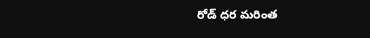రోడ్ ధర మరింత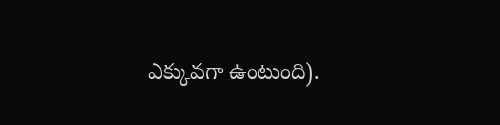ఎక్కువగా ఉంటుంది).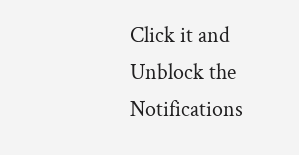Click it and Unblock the Notifications